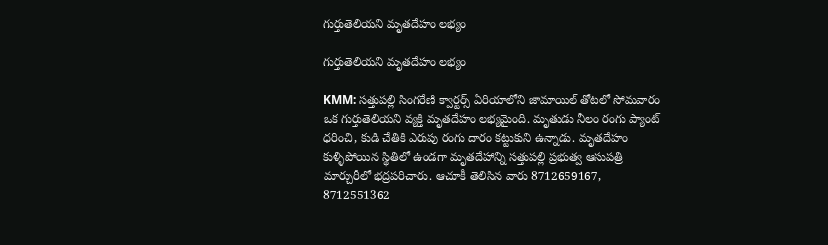గుర్తుతెలియని మృతదేహం లభ్యం

గుర్తుతెలియని మృతదేహం లభ్యం

KMM: సత్తుపల్లి సింగరేణి క్వార్టర్స్ ఏరియాలోని జామాయిల్ తోటలో సోమవారం ఒక గుర్తుతెలియని వ్యక్తి మృతదేహం లభ్యమైంది. మృతుడు నీలం రంగు ప్యాంట్ ధరించి, కుడి చేతికి ఎరుపు రంగు దారం కట్టుకుని ఉన్నాడు. మృతదేహం కుళ్ళిపోయిన స్థితిలో ఉండగా మృతదేహాన్ని సత్తుపల్లి ప్రభుత్వ ఆసుపత్రి మార్చురీలో భద్రపరిచారు. ఆచూకీ తెలిసిన వారు 8712659167, 8712551362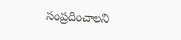సంప్రదించాలని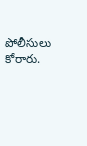పోలీసులు కోరారు.